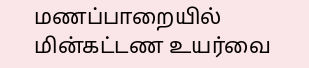மணப்பாறையில் மின்கட்டண உயர்வை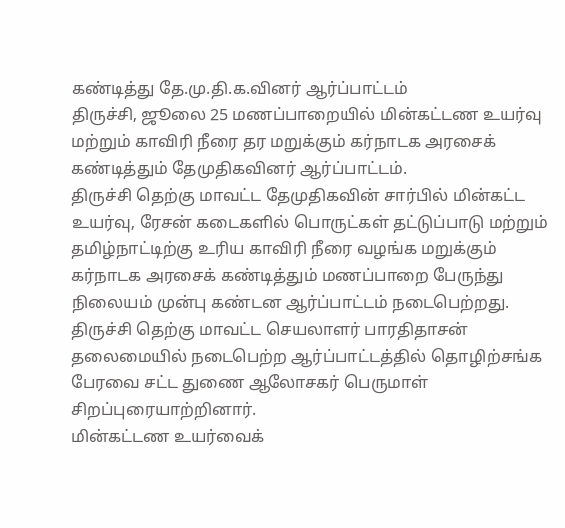கண்டித்து தே.மு.தி.க.வினர் ஆர்ப்பாட்டம்
திருச்சி, ஜூலை 25 மணப்பாறையில் மின்கட்டண உயர்வு மற்றும் காவிரி நீரை தர மறுக்கும் கர்நாடக அரசைக் கண்டித்தும் தேமுதிகவினர் ஆர்ப்பாட்டம்.
திருச்சி தெற்கு மாவட்ட தேமுதிகவின் சார்பில் மின்கட்ட உயர்வு, ரேசன் கடைகளில் பொருட்கள் தட்டுப்பாடு மற்றும் தமிழ்நாட்டிற்கு உரிய காவிரி நீரை வழங்க மறுக்கும் கர்நாடக அரசைக் கண்டித்தும் மணப்பாறை பேருந்து நிலையம் முன்பு கண்டன ஆர்ப்பாட்டம் நடைபெற்றது. திருச்சி தெற்கு மாவட்ட செயலாளர் பாரதிதாசன் தலைமையில் நடைபெற்ற ஆர்ப்பாட்டத்தில் தொழிற்சங்க பேரவை சட்ட துணை ஆலோசகர் பெருமாள் சிறப்புரையாற்றினார்.
மின்கட்டண உயர்வைக்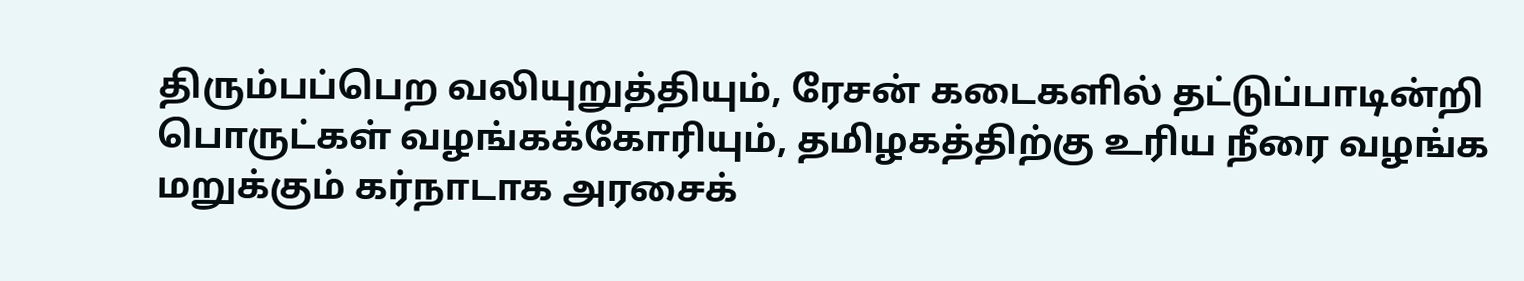திரும்பப்பெற வலியுறுத்தியும், ரேசன் கடைகளில் தட்டுப்பாடின்றி பொருட்கள் வழங்கக்கோரியும், தமிழகத்திற்கு உரிய நீரை வழங்க மறுக்கும் கர்நாடாக அரசைக்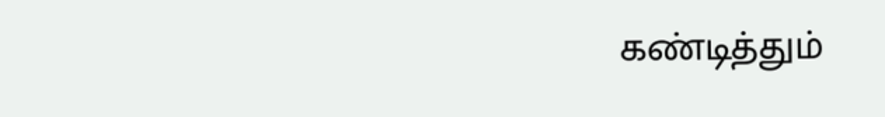கண்டித்தும்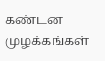கண்டன முழக்கங்கள்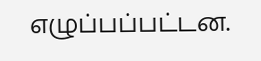எழுப்பப்பட்டன.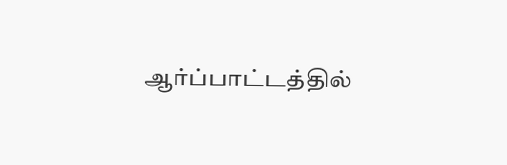ஆர்ப்பாட்டத்தில்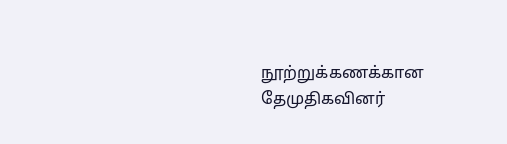நூற்றுக்கணக்கான தேமுதிகவினர்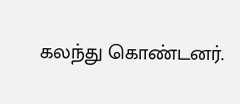கலந்து கொண்டனர்.